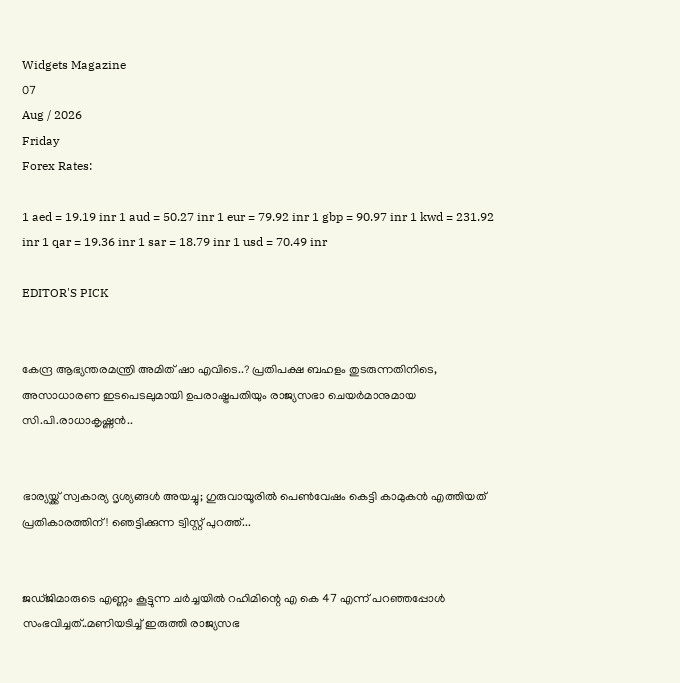Widgets Magazine
07
Aug / 2026
Friday
Forex Rates:

1 aed = 19.19 inr 1 aud = 50.27 inr 1 eur = 79.92 inr 1 gbp = 90.97 inr 1 kwd = 231.92 inr 1 qar = 19.36 inr 1 sar = 18.79 inr 1 usd = 70.49 inr

EDITOR'S PICK


കേന്ദ്ര ആഭ്യന്തരമന്ത്രി അമിത് ഷാ എവിടെ..? പ്രതിപക്ഷ ബഹളം തുടരുന്നതിനിടെ, അസാധാരണ ഇടപെടലുമായി ഉപരാഷ്ട്രപതിയും രാജ്യസഭാ ചെയർമാനുമായ സി.പി.രാധാകൃഷ്ണൻ..


ഭാര്യയ്ക്ക് സ്വകാര്യ ദൃശ്യങ്ങൾ അയച്ചു; ഗുരുവായൂരിൽ പെൺവേഷം കെട്ടി കാമുകൻ എത്തിയത് പ്രതികാരത്തിന്! ഞെട്ടിക്കുന്ന ട്വിസ്റ്റ് പുറത്ത്...


ജഡ്ജിമാരുടെ എണ്ണം കൂട്ടുന്ന ചർച്ചയിൽ റഹിമിന്റെ എ കെ 47 എന്ന് പറഞ്ഞപ്പോൾ സംഭവിച്ചത്..മണിയടിച്ച് ഇരുത്തി രാജ്യസഭ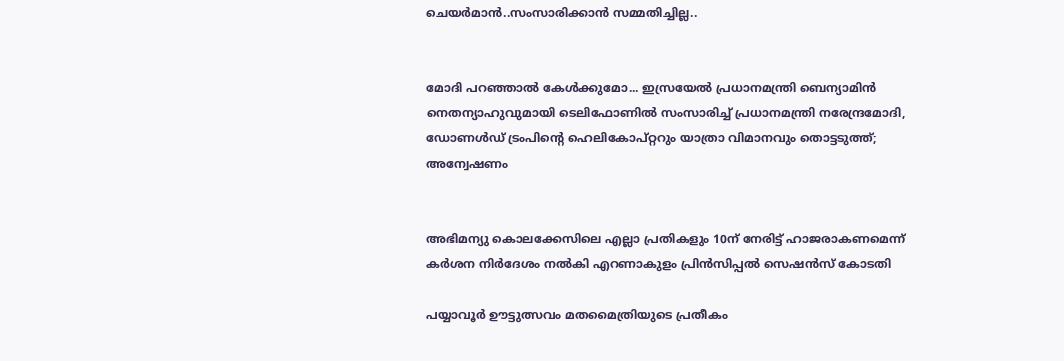ചെയർമാൻ..സംസാരിക്കാൻ സമ്മതിച്ചില്ല..


മോദി പറഞ്ഞാൽ കേൾക്കുമോ... ഇസ്രയേൽ പ്രധാനമന്ത്രി ബെന്യാമിൻ നെതന്യാഹുവുമായി ടെലിഫോണിൽ സംസാരിച്ച് പ്രധാനമന്ത്രി നരേന്ദ്രമോദി, ഡോണൾഡ് ട്രംപിന്റെ ഹെലികോപ്റ്ററും യാത്രാ വിമാനവും തൊട്ടടുത്ത്; അന്വേഷണം


അഭിമന്യു കൊലക്കേസിലെ എല്ലാ പ്രതികളും 10ന്‌ നേരിട്ട്‌ ഹാജരാകണമെന്ന്‌ കർശന നിർദേശം നൽകി എറണാകുളം പ്രിൻസിപ്പൽ സെഷൻസ് കോടതി

പയ്യാവൂര്‍ ഊട്ടുത്സവം മതമൈത്രിയുടെ പ്രതീകം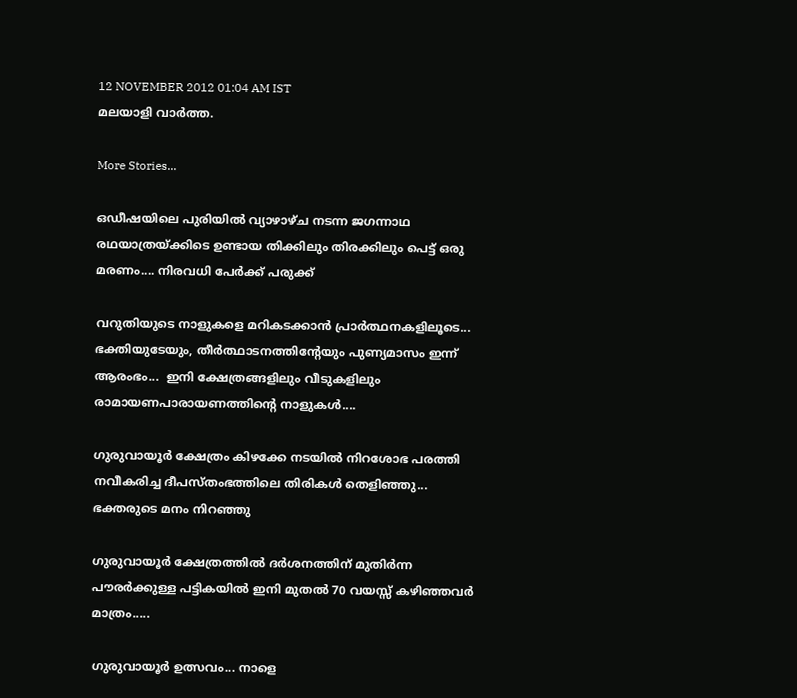12 NOVEMBER 2012 01:04 AM IST
മലയാളി വാര്‍ത്ത.

More Stories...

ഒഡീഷയിലെ പുരിയിൽ വ്യാഴാഴ്ച നടന്ന ജഗന്നാഥ രഥയാത്രയ്ക്കിടെ ഉണ്ടായ തിക്കിലും തിരക്കിലും പെട്ട് ഒരു മരണം.... നിരവധി പേർക്ക് പരുക്ക്

വറുതിയുടെ നാളുകളെ മറികടക്കാൻ പ്രാർത്ഥനകളിലൂടെ... ഭക്തിയുടേയും, തീര്‍ത്ഥാടനത്തിന്റേയും പുണ്യമാസം ഇന്ന് ആരംഭം...  ഇനി ക്ഷേത്രങ്ങളിലും വീടുകളിലും രാമായണപാരായണത്തിന്റെ നാളുകൾ....

ഗുരുവായൂർ ക്ഷേത്രം കിഴക്കേ നടയിൽ നിറശോഭ പരത്തി നവീകരിച്ച ദീപസ്തംഭത്തിലെ തിരികൾ തെളിഞ്ഞു... ഭക്തരുടെ മനം നിറഞ്ഞു

ഗുരുവായൂർ ക്ഷേത്രത്തിൽ ദർശനത്തിന് മുതിർന്ന പൗരർക്കുള്ള പട്ടികയിൽ ഇനി മുതൽ 70 വയസ്സ് കഴിഞ്ഞവർ മാത്രം.....

ഗുരുവായൂർ ഉത്സവം... നാളെ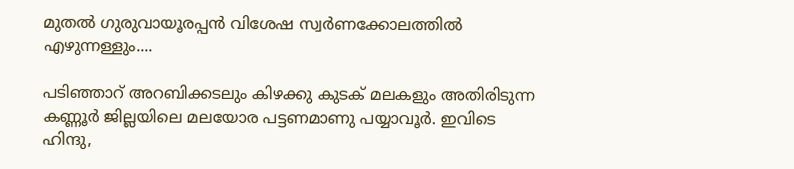മുതൽ ഗുരുവായൂരപ്പൻ വിശേഷ സ്വർണക്കോലത്തിൽ എഴുന്നള്ളും....

പടിഞ്ഞാറ്‌ അറബിക്കടലും കിഴക്കു കുടക്‌ മലകളും അതിരിടുന്ന കണ്ണൂര്‍ ജില്ലയിലെ മലയോര പട്ടണമാണു പയ്യാവൂര്‍. ഇവിടെ ഹിന്ദു,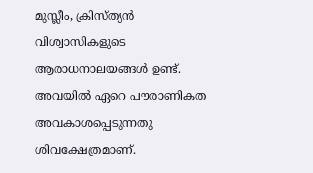മുസ്ലീം, ക്രിസ്‌ത്യന്‍ വിശ്വാസികളുടെ ആരാധനാലയങ്ങള്‍ ഉണ്ട്‌. അവയില്‍ ഏറെ പൗരാണികത അവകാശപ്പെടുന്നതു ശിവക്ഷേത്രമാണ്‌.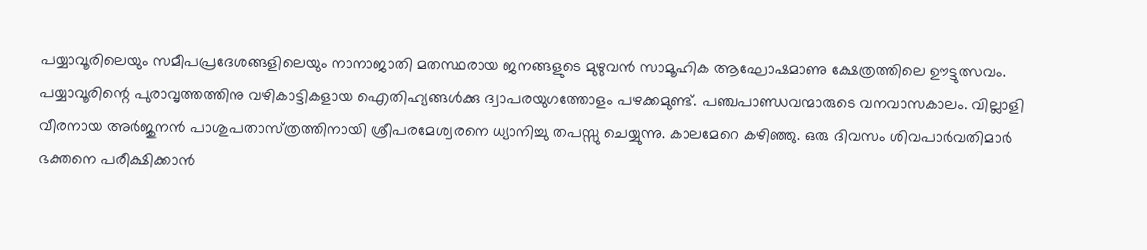പയ്യാവൂരിലെയും സമീപപ്രദേശങ്ങളിലെയും നാനാജാതി മതസ്ഥരായ ജനങ്ങളുടെ മുഴുവന്‍ സാമൂഹിക ആഘോഷമാണു ക്ഷേത്രത്തിലെ ഊട്ടുത്സവം. പയ്യാവൂരിന്റെ പുരാവൃത്തത്തിനു വഴികാട്ടികളായ ഐതിഹ്യങ്ങള്‍ക്കു ദ്വാപരയുഗത്തോളം പഴക്കമുണ്ട്‌. പഞ്ചപാണ്ഡവന്മാരുടെ വനവാസകാലം. വില്ലാളി വീരനായ അര്‍ജുനന്‍ പാശുപതാസ്‌ത്രത്തിനായി ശ്രീപരമേശ്വരനെ ധ്യാനിച്ചു തപസ്സു ചെയ്യുന്നു. കാലമേറെ കഴിഞ്ഞു. ഒരു ദിവസം ശിവപാര്‍വതിമാര്‍ ഭക്തനെ പരീക്ഷിക്കാന്‍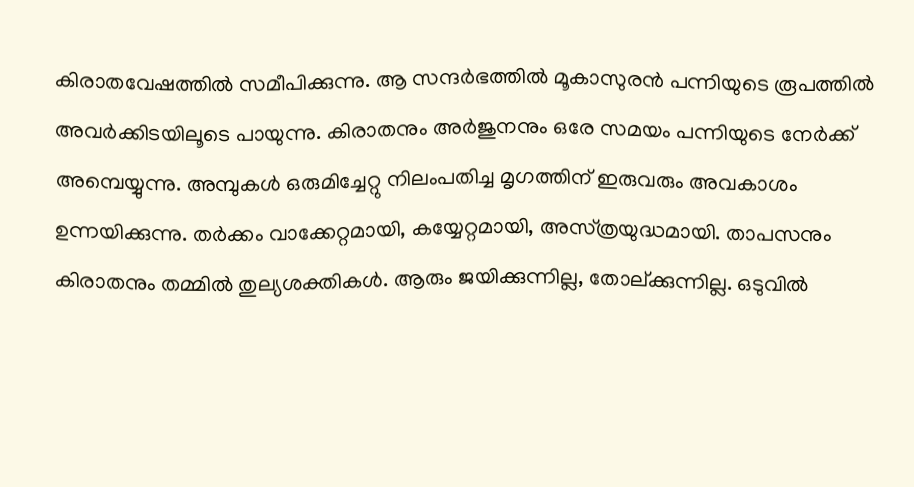കിരാതവേഷത്തില്‍ സമീപിക്കുന്നു. ആ സന്ദര്‍ഭത്തില്‍ മൂകാസുരന്‍ പന്നിയുടെ രൂപത്തില്‍ അവര്‍ക്കിടയിലൂടെ പായുന്നു. കിരാതനും അര്‍ജുനനും ഒരേ സമയം പന്നിയുടെ നേര്‍ക്ക്‌ അമ്പെയ്യുന്നു. അമ്പുകള്‍ ഒരുമിച്ചേറ്റു നിലംപതിച്ച മൃഗത്തിന്‌ ഇരുവരും അവകാശം ഉന്നയിക്കുന്നു. തര്‍ക്കം വാക്കേറ്റമായി, കയ്യേറ്റമായി, അസ്‌ത്രയുദ്ധമായി. താപസനും കിരാതനും തമ്മില്‍ തുല്യശക്തികള്‍. ആരും ജയിക്കുന്നില്ല, തോല്‌ക്കുന്നില്ല. ഒടുവില്‍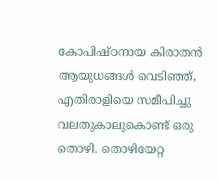കോപിഷ്‌ഠനായ കിരാതന്‍ ആയുധങ്ങള്‍ വെടിഞ്ഞ്‌, എതിരാളിയെ സമീപിച്ചു വലതുകാലുകൊണ്ട്‌ ഒരു തൊഴി. തൊഴിയേറ്റ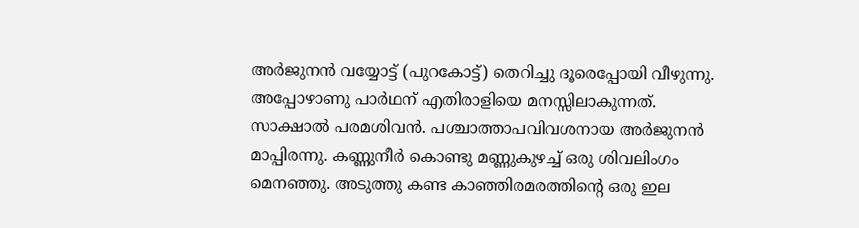അര്‍ജുനന്‍ വയ്യോട്ട്‌ (പുറകോട്ട്‌) തെറിച്ചു ദൂരെപ്പോയി വീഴുന്നു. അപ്പോഴാണു പാര്‍ഥന്‌ എതിരാളിയെ മനസ്സിലാകുന്നത്‌. സാക്ഷാല്‍ പരമശിവന്‍. പശ്ചാത്താപവിവശനായ അര്‍ജുനന്‍ മാപ്പിരന്നു. കണ്ണുനീര്‍ കൊണ്ടു മണ്ണുകുഴച്ച്‌ ഒരു ശിവലിംഗം മെനഞ്ഞു. അടുത്തു കണ്ട കാഞ്ഞിരമരത്തിന്റെ ഒരു ഇല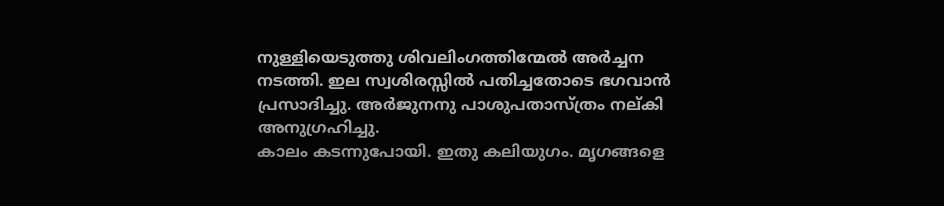നുള്ളിയെടുത്തു ശിവലിംഗത്തിന്മേല്‍ അര്‍ച്ചന നടത്തി. ഇല സ്വശിരസ്സില്‍ പതിച്ചതോടെ ഭഗവാന്‍ പ്രസാദിച്ചു. അര്‍ജുനനു പാശുപതാസ്‌ത്രം നല്‌കി അനുഗ്രഹിച്ചു.
കാലം കടന്നുപോയി. ഇതു കലിയുഗം. മൃഗങ്ങളെ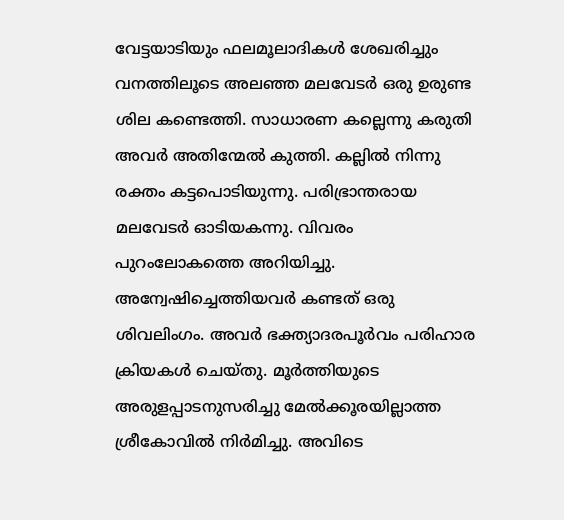വേട്ടയാടിയും ഫലമൂലാദികള്‍ ശേഖരിച്ചും വനത്തിലൂടെ അലഞ്ഞ മലവേടര്‍ ഒരു ഉരുണ്ട ശില കണ്ടെത്തി. സാധാരണ കല്ലെന്നു കരുതി അവര്‍ അതിന്മേല്‍ കുത്തി. കല്ലില്‍ നിന്നു രക്തം കട്ടപൊടിയുന്നു. പരിഭ്രാന്തരായ മലവേടര്‍ ഓടിയകന്നു. വിവരം പുറംലോകത്തെ അറിയിച്ചു. അന്വേഷിച്ചെത്തിയവര്‍ കണ്ടത്‌ ഒരു ശിവലിംഗം. അവര്‍ ഭക്ത്യാദരപൂര്‍വം പരിഹാര ക്രിയകള്‍ ചെയ്‌തു. മൂര്‍ത്തിയുടെ അരുളപ്പാടനുസരിച്ചു മേല്‍ക്കൂരയില്ലാത്ത ശ്രീകോവില്‍ നിര്‍മിച്ചു. അവിടെ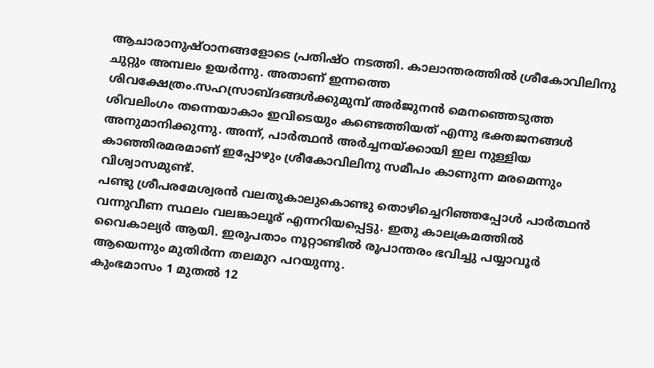ആചാരാനുഷ്‌ഠാനങ്ങളോടെ പ്രതിഷ്‌ഠ നടത്തി. കാലാന്തരത്തില്‍ ശ്രീകോവിലിനു ചുറ്റും അമ്പലം ഉയര്‍ന്നു. അതാണ്‌ ഇന്നത്തെ ശിവക്ഷേത്രം.സഹസ്രാബ്‌ദങ്ങള്‍ക്കുമുമ്പ്‌ അര്‍ജുനന്‍ മെനഞ്ഞെടുത്ത ശിവലിംഗം തന്നെയാകാം ഇവിടെയും കണ്ടെത്തിയത്‌ എന്നു ഭക്തജനങ്ങള്‍ അനുമാനിക്കുന്നു. അന്ന്‌, പാര്‍ത്ഥന്‍ അര്‍ച്ചനയ്‌ക്കായി ഇല നുള്ളിയ കാഞ്ഞിരമരമാണ്‌ ഇപ്പോഴും ശ്രീകോവിലിനു സമീപം കാണുന്ന മരമെന്നും വിശ്വാസമുണ്ട്‌.
പണ്ടു ശ്രീപരമേശ്വരന്‍ വലതുകാലുകൊണ്ടു തൊഴിച്ചെറിഞ്ഞപ്പോള്‍ പാര്‍ത്ഥന്‍ വന്നുവീണ സ്ഥലം വലങ്കാലൂര്‌ എന്നറിയപ്പെട്ടു. ഇതു കാലക്രമത്തില്‍ വൈകാല്യര്‍ ആയി. ഇരുപതാം നൂറ്റാണ്ടില്‍ രൂപാന്തരം ഭവിച്ചു പയ്യാവൂര്‍ ആയെന്നും മുതിര്‍ന്ന തലമുറ പറയുന്നു.
കുംഭമാസം 1 മുതല്‍ 12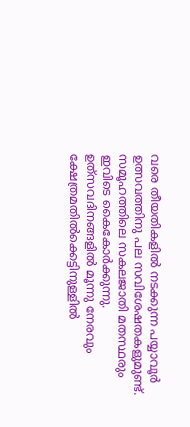വരെ തീയതികളില്‍ നടക്കുന്ന പയ്യാവൂര്‍ ഉത്സവത്തിനു പല സവിശേഷതകളുമുണ്ട്‌. സമൂഹത്തിലെ സകലജാതി മതസ്ഥരും ഇവിടെ കൈകോര്‍ക്കുന്നു. ഉത്‌സവദിനങ്ങളില്‍ മൂന്നു നേരവും ക്ഷേത്രമതില്‍ക്കെട്ടിനുള്ളില്‍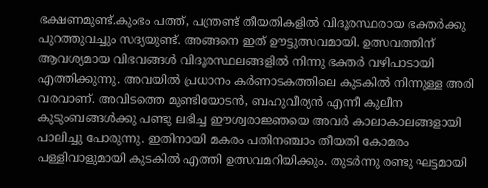ഭക്ഷണമുണ്ട്‌.കുംഭം പത്ത്‌, പന്ത്രണ്ട്‌ തീയതികളില്‍ വിദൂരസ്ഥരായ ഭക്തര്‍ക്കു പുറത്തുവച്ചും സദ്യയുണ്ട്‌. അങ്ങനെ ഇത്‌ ഊട്ടുത്സവമായി. ഉത്സവത്തിന്‌ ആവശ്യമായ വിഭവങ്ങള്‍ വിദൂരസ്ഥലങ്ങളില്‍ നിന്നു ഭക്തര്‍ വഴിപാടായി എത്തിക്കുന്നു. അവയില്‍ പ്രധാനം കര്‍ണാടകത്തിലെ കുടകില്‍ നിന്നുള്ള അരി വരവാണ്‌. അവിടത്തെ മുണ്ടിയോടന്‍, ബഹുവീര്യന്‍ എന്നീ കുലീന കുടുംബങ്ങള്‍ക്കു പണ്ടു ലഭിച്ച ഈശ്വരാജ്ഞയെ അവര്‍ കാലാകാലങ്ങളായി പാലിച്ചു പോരുന്നു. ഇതിനായി മകരം പതിനഞ്ചാം തീയതി കോമരം പള്ളിവാളുമായി കുടകില്‍ എത്തി ഉത്സവമറിയിക്കും. തുടര്‍ന്നു രണ്ടു ഘട്ടമായി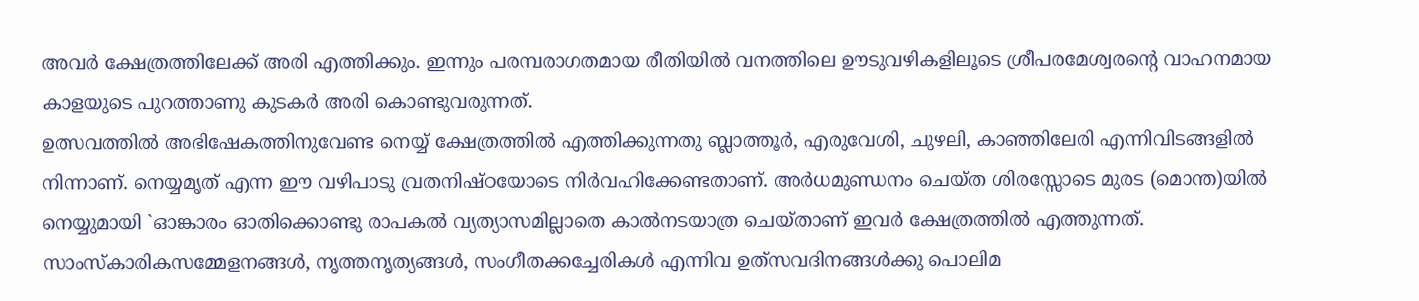അവര്‍ ക്ഷേത്രത്തിലേക്ക്‌ അരി എത്തിക്കും. ഇന്നും പരമ്പരാഗതമായ രീതിയില്‍ വനത്തിലെ ഊടുവഴികളിലൂടെ ശ്രീപരമേശ്വരന്റെ വാഹനമായ കാളയുടെ പുറത്താണു കുടകര്‍ അരി കൊണ്ടുവരുന്നത്‌.
ഉത്സവത്തില്‍ അഭിഷേകത്തിനുവേണ്ട നെയ്യ്‌ ക്ഷേത്രത്തില്‍ എത്തിക്കുന്നതു ബ്ലാത്തൂര്‍, എരുവേശി, ചുഴലി, കാഞ്ഞിലേരി എന്നിവിടങ്ങളില്‍ നിന്നാണ്‌. നെയ്യമൃത്‌ എന്ന ഈ വഴിപാടു വ്രതനിഷ്‌ഠയോടെ നിര്‍വഹിക്കേണ്ടതാണ്‌. അര്‍ധമുണ്ഡനം ചെയ്‌ത ശിരസ്സോടെ മുരട (മൊന്ത)യില്‍ നെയ്യുമായി `ഓങ്കാരം ഓതിക്കൊണ്ടു രാപകല്‍ വ്യത്യാസമില്ലാതെ കാല്‍നടയാത്ര ചെയ്‌താണ്‌ ഇവര്‍ ക്ഷേത്രത്തില്‍ എത്തുന്നത്‌.
സാംസ്‌കാരികസമ്മേളനങ്ങള്‍, നൃത്തനൃത്യങ്ങള്‍, സംഗീതക്കച്ചേരികള്‍ എന്നിവ ഉത്‌സവദിനങ്ങള്‍ക്കു പൊലിമ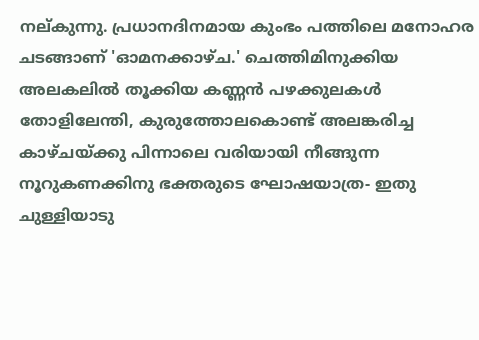നല്‌കുന്നു. പ്രധാനദിനമായ കുംഭം പത്തിലെ മനോഹര ചടങ്ങാണ്‌ 'ഓമനക്കാഴ്‌ച.' ചെത്തിമിനുക്കിയ അലകലില്‍ തൂക്കിയ കണ്ണന്‍ പഴക്കുലകള്‍ തോളിലേന്തി, കുരുത്തോലകൊണ്ട്‌ അലങ്കരിച്ച കാഴ്‌ചയ്‌ക്കു പിന്നാലെ വരിയായി നീങ്ങുന്ന നൂറുകണക്കിനു ഭക്തരുടെ ഘോഷയാത്ര- ഇതു ചുള്ളിയാടു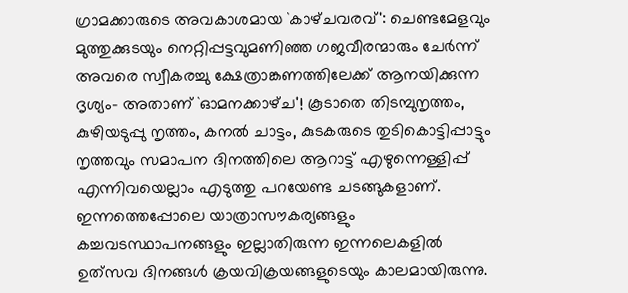ഗ്രാമക്കാരുടെ അവകാശമായ `കാഴ്‌ചവരവ്‌': ചെണ്ടമേളവും മുത്തുക്കുടയും നെറ്റിപ്പട്ടവുമണിഞ്ഞ ഗജവീരന്മാരും ചേര്‍ന്ന്‌ അവരെ സ്വീകരച്ചു ക്ഷേത്രാങ്കണത്തിലേക്ക്‌ ആനയിക്കുന്ന ദൃശ്യം- അതാണ്‌ `ഓമനക്കാഴ്‌ച'! കൂടാതെ തിടമ്പുനൃത്തം, കുഴിയടുപ്പു നൃത്തം, കനല്‍ ചാട്ടം, കുടകരുടെ തുടികൊട്ടിപ്പാട്ടും നൃത്തവും സമാപന ദിനത്തിലെ ആറാട്ട്‌ എഴുന്നെള്ളിപ്പ്‌ എന്നിവയെല്ലാം എടുത്തു പറയേണ്ട ചടങ്ങുകളാണ്‌.
ഇന്നത്തെപ്പോലെ യാത്രാസൗകര്യങ്ങളും കച്ചവടസ്ഥാപനങ്ങളും ഇല്ലാതിരുന്ന ഇന്നലെകളില്‍ ഉത്‌സവ ദിനങ്ങള്‍ ക്രയവിക്രയങ്ങളുടെയും കാലമായിരുന്നു.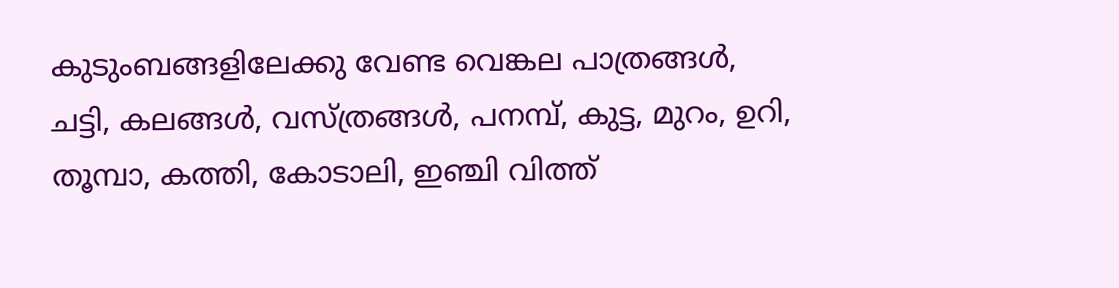കുടുംബങ്ങളിലേക്കു വേണ്ട വെങ്കല പാത്രങ്ങള്‍, ചട്ടി, കലങ്ങള്‍, വസ്‌ത്രങ്ങള്‍, പനമ്പ്‌, കുട്ട, മുറം, ഉറി, തൂമ്പാ, കത്തി, കോടാലി, ഇഞ്ചി വിത്ത്‌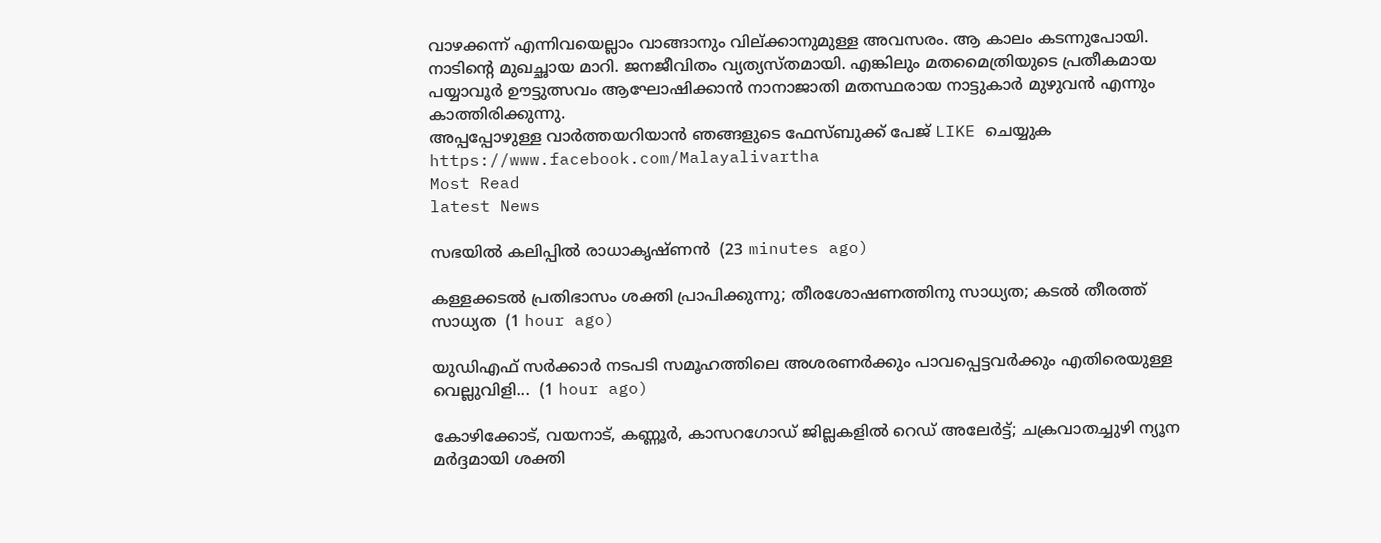വാഴക്കന്ന്‌ എന്നിവയെല്ലാം വാങ്ങാനും വില്‌ക്കാനുമുള്ള അവസരം. ആ കാലം കടന്നുപോയി. നാടിന്റെ മുഖച്ഛായ മാറി. ജനജീവിതം വ്യത്യസ്‌തമായി. എങ്കിലും മതമൈത്രിയുടെ പ്രതീകമായ പയ്യാവൂര്‍ ഊട്ടുത്സവം ആഘോഷിക്കാന്‍ നാനാജാതി മതസ്ഥരായ നാട്ടുകാര്‍ മുഴുവന്‍ എന്നും കാത്തിരിക്കുന്നു.
അപ്പപ്പോഴുള്ള വാര്‍ത്തയറിയാന്‍ ഞങ്ങളുടെ ഫേസ്‌ബുക്ക്‌ പേജ് LIKE ചെയ്യുക
https://www.facebook.com/Malayalivartha
Most Read
latest News

സഭയിൽ കലിപ്പിൽ രാധാകൃഷ്ണൻ  (23 minutes ago)

കള്ളക്കടൽ പ്രതിഭാസം ശക്തി പ്രാപിക്കുന്നു; തീരശോഷണത്തിനു സാധ്യത; കടൽ തീരത്ത് സാധ്യത  (1 hour ago)

യുഡിഎഫ് സർക്കാർ നടപടി സമൂഹത്തിലെ അശരണർക്കും പാവപ്പെട്ടവർക്കും എതിരെയുള്ള വെല്ലുവിളി...  (1 hour ago)

കോഴിക്കോട്, വയനാട്, കണ്ണൂർ, കാസറഗോഡ് ജില്ലകളിൽ റെഡ് അലേർട്ട്; ചക്രവാതച്ചുഴി ന്യൂന മർദ്ദമായി ശക്തി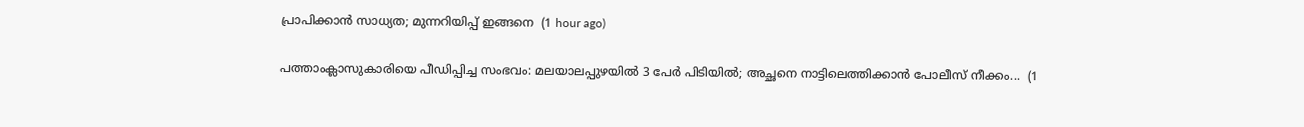പ്രാപിക്കാൻ സാധ്യത; മുന്നറിയിപ്പ് ഇങ്ങനെ  (1 hour ago)

പത്താംക്ലാസുകാരിയെ പീഡിപ്പിച്ച സംഭവം: മലയാലപ്പുഴയിൽ 3 പേർ പിടിയിൽ; അച്ഛനെ നാട്ടിലെത്തിക്കാൻ പോലീസ് നീക്കം...  (1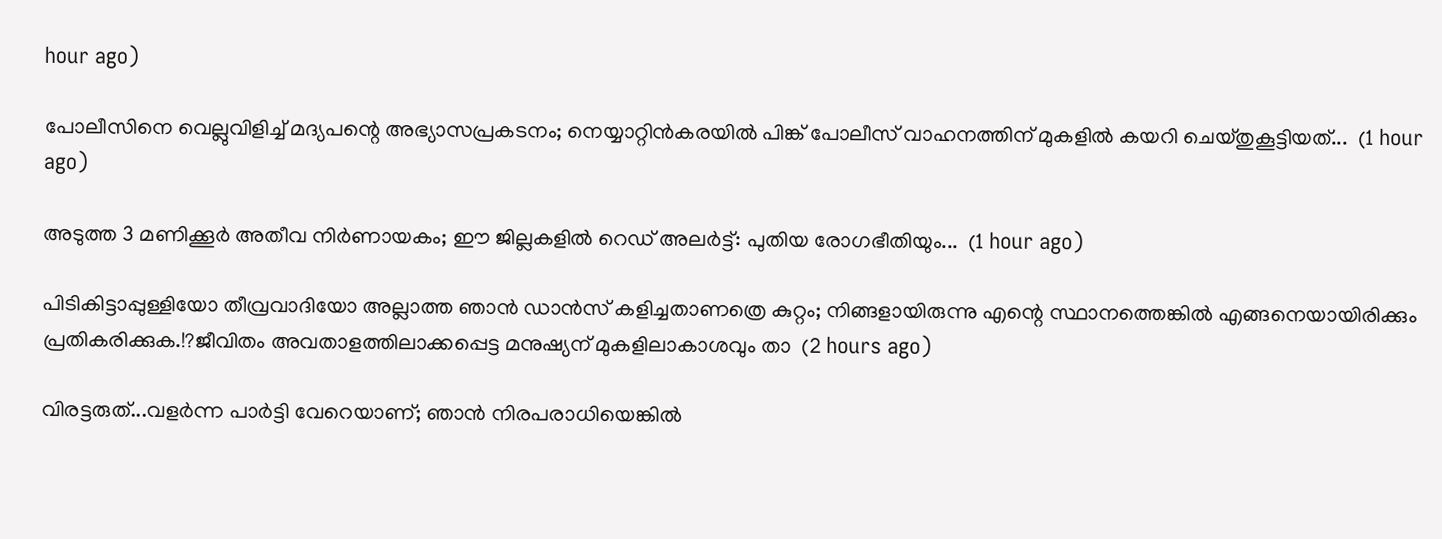hour ago)

പോലീസിനെ വെല്ലുവിളിച്ച് മദ്യപന്റെ അഭ്യാസപ്രകടനം; നെയ്യാറ്റിൻകരയിൽ പിങ്ക് പോലീസ് വാഹനത്തിന് മുകളിൽ കയറി ചെയ്തുകൂട്ടിയത്...  (1 hour ago)

അടുത്ത 3 മണിക്കൂർ അതീവ നിർണായകം; ഈ ജില്ലകളിൽ റെഡ് അലർട്ട്: പുതിയ രോഗഭീതിയും...  (1 hour ago)

പിടികിട്ടാപ്പുള്ളിയോ തീവ്രവാദിയോ അല്ലാത്ത ഞാൻ ഡാൻസ് കളിച്ചതാണത്രെ കുറ്റം; നിങ്ങളായിരുന്നു എന്റെ സ്ഥാനത്തെങ്കിൽ എങ്ങനെയായിരിക്കും പ്രതികരിക്കുക.!?ജീവിതം അവതാളത്തിലാക്കപ്പെട്ട മനുഷ്യന് മുകളിലാകാശവും താ  (2 hours ago)

വിരട്ടരുത്...വളർന്ന പാർട്ടി വേറെയാണ്; ഞാൻ നിരപരാധിയെങ്കിൽ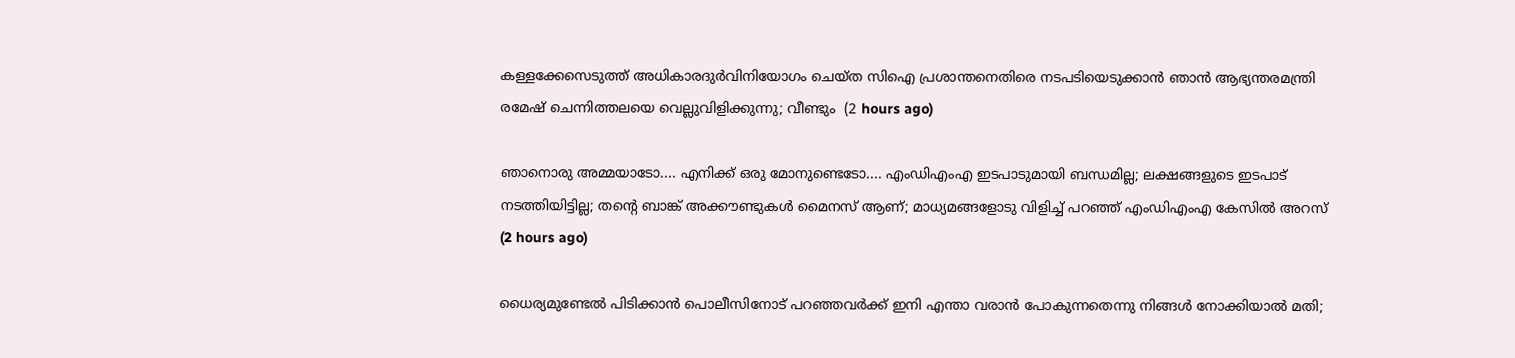കള്ളക്കേസെടുത്ത് അധികാരദുർവിനിയോഗം ചെയ്ത സിഐ പ്രശാന്തനെതിരെ നടപടിയെടുക്കാൻ ഞാൻ ആഭ്യന്തരമന്ത്രി രമേഷ് ചെന്നിത്തലയെ വെല്ലുവിളിക്കുന്നു; വീണ്ടും  (2 hours ago)

ഞാനൊരു അമ്മയാടോ.... എനിക്ക് ഒരു മോനുണ്ടെടോ.... എംഡിഎംഎ ഇടപാടുമായി ബന്ധമില്ല; ലക്ഷങ്ങളുടെ ഇടപാട് നടത്തിയിട്ടില്ല; തന്റെ ബാങ്ക് അക്കൗണ്ടുകൾ മൈനസ് ആണ്; മാധ്യമങ്ങളോടു വിളിച്ച് പറഞ്ഞ് എംഡിഎംഎ കേസിൽ അറസ്  (2 hours ago)

ധൈര്യമുണ്ടേൽ പിടിക്കാൻ പൊലീസിനോട് പറഞ്ഞവർക്ക് ഇനി എന്താ വരാൻ പോകുന്നതെന്നു നിങ്ങൾ നോക്കിയാൽ മതി;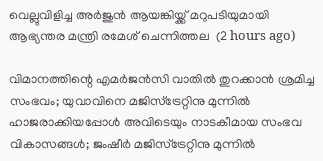വെല്ലുവിളിച്ച അർജുൻ ആയങ്കിയ്ക്ക് മറുപടിയുമായി ആഭ്യന്തര മന്ത്രി രമേശ് ചെന്നിത്തല  (2 hours ago)

വിമാനത്തിന്റെ എമർജൻസി വാതിൽ തുറക്കാൻ ശ്രമിച്ച സംഭവം; യുവാവിനെ മജിസ്ട്രേറ്റിനു മുന്നിൽ ഹാജരാക്കിയപ്പോൾ അവിടെയും നാടകീമായ സംഭവ വികാസങ്ങൾ; ജംഷീർ മജിസ്ട്രേറ്റിനു മുന്നിൽ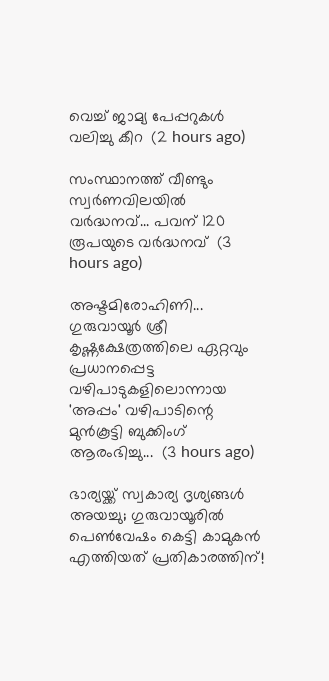വെച്ച് ജാമ്യ പേപ്പറുകൾ വലിച്ചു കീറ  (2 hours ago)

സംസ്ഥാനത്ത് വീണ്ടും സ്വർണവിലയിൽ വർദ്ധനവ്... പവന് 120 രൂപയുടെ വർദ്ധനവ്  (3 hours ago)

അഷ്ടമിരോഹിണി... ഗുരുവായൂർ ശ്രീ കൃഷ്ണക്ഷേത്രത്തിലെ ഏറ്റവും പ്രധാനപ്പെട്ട വഴിപാടുകളിലൊന്നായ 'അപ്പം' വഴിപാടിന്റെ മുൻകൂട്ടി ബുക്കിംഗ് ആരംഭിച്ചു...  (3 hours ago)

ഭാര്യയ്ക്ക് സ്വകാര്യ ദൃശ്യങ്ങൾ അയച്ചു; ഗുരുവായൂരിൽ പെൺവേഷം കെട്ടി കാമുകൻ എത്തിയത് പ്രതികാരത്തിന്!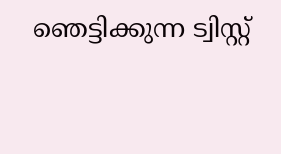ഞെട്ടിക്കുന്ന ട്വിസ്റ്റ്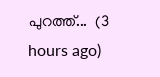പുറത്ത്...  (3 hours ago)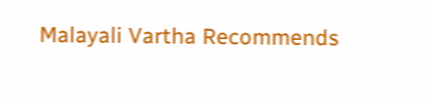Malayali Vartha Recommends